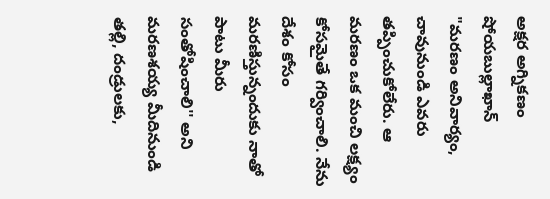అక్షర అగ్నికణం షోయబుల్లాఖాన్
"మరణం అనివార్యం, చావునుండి ఎవరు తప్పించుకోలేరు. ఆ మరణం ఒక మంచి లక్ష్యం కోసమైతే గర్వించాలి. నేను దేశం కోసం మరణిస్తున్నందుకు నాతో పాటు మీరు సంతోషించాలి'' అని మరణశయ్య మీదినుండి తల్లి, దండ్రులకు,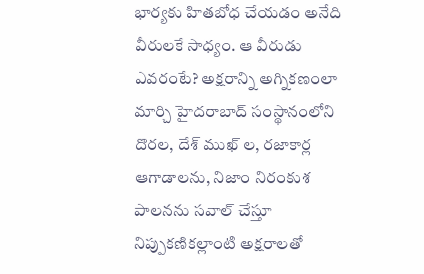భార్యకు హితబోధ చేయడం అనేది వీరులకే సాధ్యం. ఆ వీరుడు ఎవరంటే? అక్షరాన్ని అగ్నికణంలా మార్చి హైదరాబాద్ సంస్థానంలోని దొరల, దేశ్ ముఖ్ ల, రజాకార్ల ఆగాడాలను, నిజాం నిరంకుశ పాలనను సవాల్ చేస్తూ నిప్పుకణికల్లాంటి అక్షరాలతో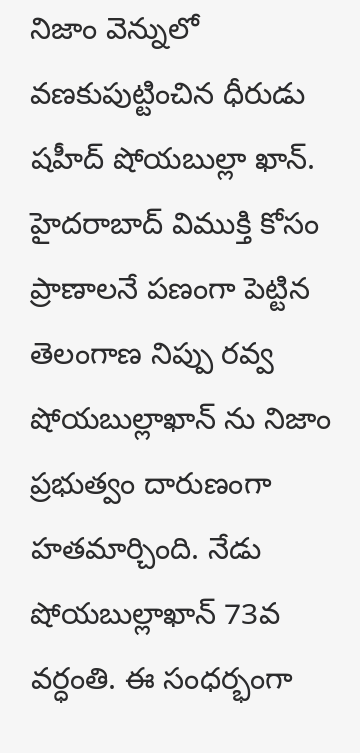నిజాం వెన్నులో వణకుపుట్టించిన ధీరుడు షహీద్ షోయబుల్లా ఖాన్. హైదరాబాద్ విముక్తి కోసం ప్రాణాలనే పణంగా పెట్టిన తెలంగాణ నిప్పు రవ్వ షోయబుల్లాఖాన్ ను నిజాం ప్రభుత్వం దారుణంగా హతమార్చింది. నేడు షోయబుల్లాఖాన్ 73వ వర్ధంతి. ఈ సంధర్భంగా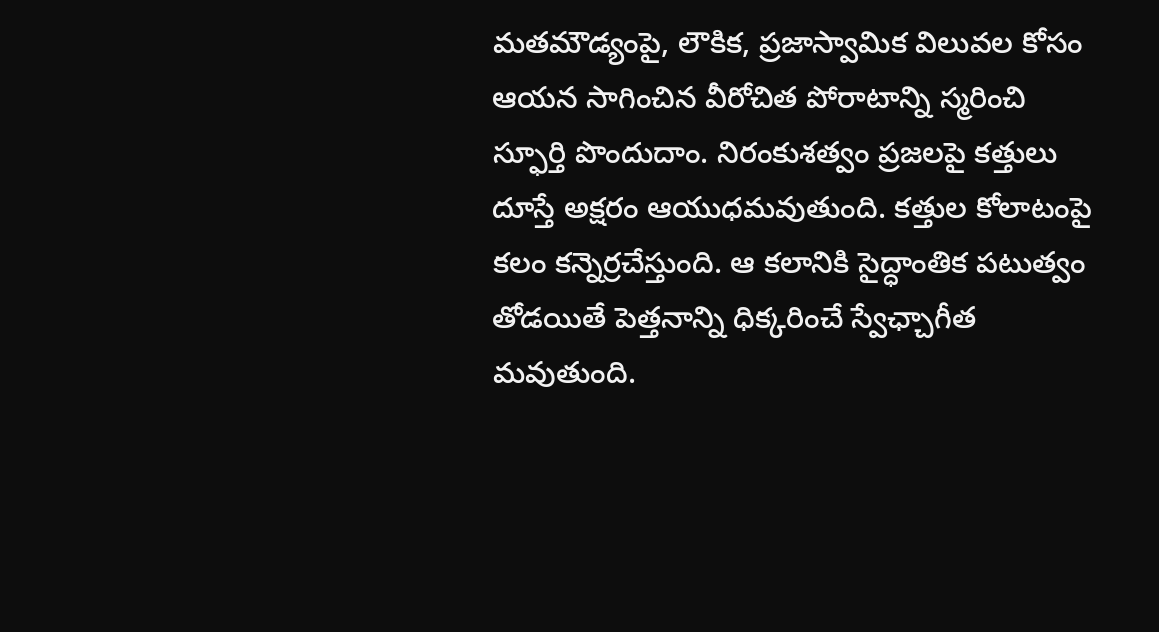మతమౌడ్యంపై, లౌకిక, ప్రజాస్వామిక విలువల కోసం ఆయన సాగించిన వీరోచిత పోరాటాన్ని స్మరించి స్ఫూర్తి పొందుదాం. నిరంకుశత్వం ప్రజలపై కత్తులు దూస్తే అక్షరం ఆయుధమవుతుంది. కత్తుల కోలాటంపై కలం కన్నెర్రచేస్తుంది. ఆ కలానికి సైద్ధాంతిక పటుత్వం తోడయితే పెత్తనాన్ని ధిక్కరించే స్వేఛ్చాగీత మవుతుంది.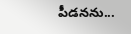పీడనను...